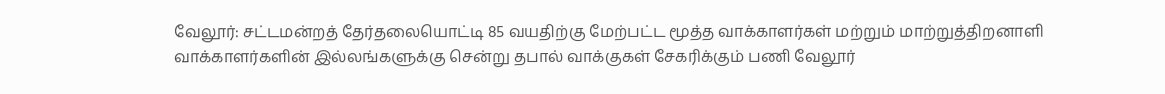வேலூர்: சட்டமன்றத் தேர்தலையொட்டி 85 வயதிற்கு மேற்பட்ட மூத்த வாக்காளர்கள் மற்றும் மாற்றுத்திறனாளி வாக்காளர்களின் இல்லங்களுக்கு சென்று தபால் வாக்குகள் சேகரிக்கும் பணி வேலூர்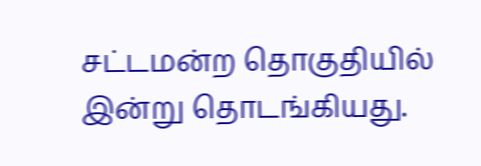சட்டமன்ற தொகுதியில் இன்று தொடங்கியது.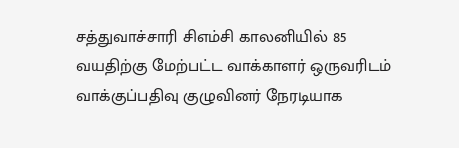சத்துவாச்சாரி சிஎம்சி காலனியில் 85 வயதிற்கு மேற்பட்ட வாக்காளர் ஒருவரிடம் வாக்குப்பதிவு குழுவினர் நேரடியாக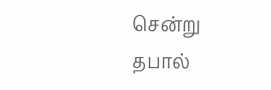சென்று தபால்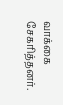வாக்கை சேகரித்தனர்.